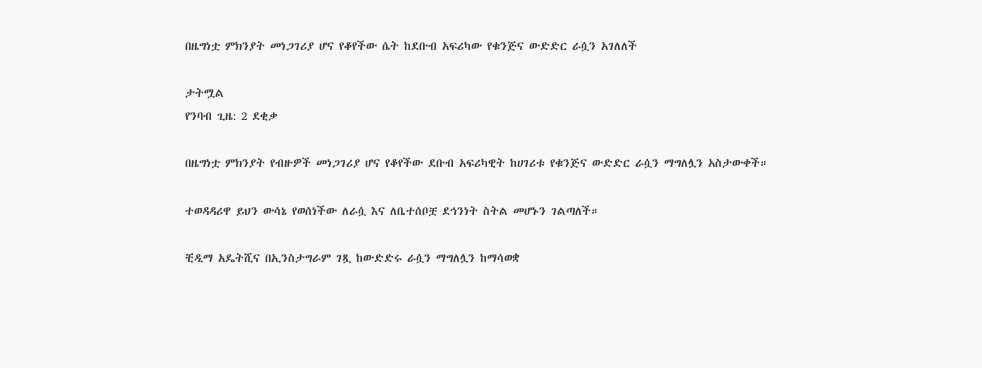በዜግነቷ ምክንያት መነጋገሪያ ሆና የቆየችው ሴት ከደቡብ አፍሪካው የቁንጅና ውድድር ራሷን አገለለች

ታትሟል
የንባብ ጊዜ: 2 ደቂቃ

በዜግነቷ ምክንያት የብዙዎች መነጋገሪያ ሆና የቆየችው ደቡብ አፍሪካዊት ከሀገሪቱ የቁንጅና ውድድር ራሷን ማግለሏን አስታውቀች።

ተወዳዳሪዋ ይህን ውሳኔ የወሰነችው ለራሷ እና ለቤተሰቦቿ ደኅንነት ስትል መሆኑን ገልጣለች።

ቺዲማ አዴትሺና በኢንስታግራም ገጿ ከውድድሩ ራሷን ማግለሏን ከማሳወቋ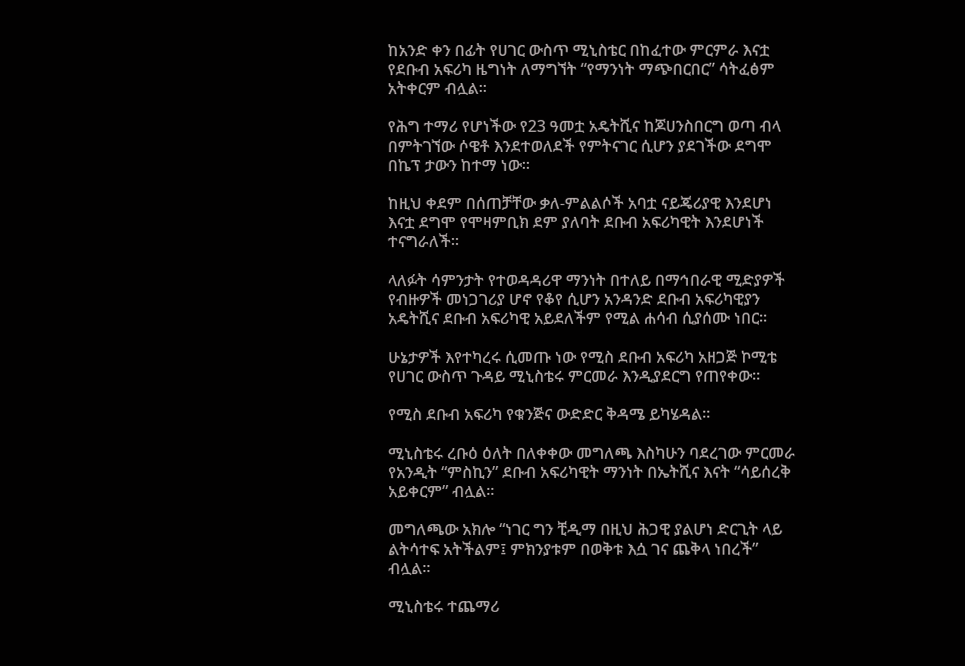ከአንድ ቀን በፊት የሀገር ውስጥ ሚኒስቴር በከፈተው ምርምራ እናቷ የደቡብ አፍሪካ ዜግነት ለማግኘት “የማንነት ማጭበርበር” ሳትፈፅም አትቀርም ብሏል።

የሕግ ተማሪ የሆነችው የ23 ዓመቷ አዴትሺና ከጆሀንስበርግ ወጣ ብላ በምትገኘው ሶዌቶ እንደተወለደች የምትናገር ሲሆን ያደገችው ደግሞ በኬፕ ታውን ከተማ ነው።

ከዚህ ቀደም በሰጠቻቸው ቃለ-ምልልሶች አባቷ ናይጄሪያዊ እንደሆነ እናቷ ደግሞ የሞዛምቢክ ደም ያለባት ደቡብ አፍሪካዊት እንደሆነች ተናግራለች።

ላለፉት ሳምንታት የተወዳዳሪዋ ማንነት በተለይ በማኅበራዊ ሚድያዎች የብዙዎች መነጋገሪያ ሆኖ የቆየ ሲሆን አንዳንድ ደቡብ አፍሪካዊያን አዴትሺና ደቡብ አፍሪካዊ አይደለችም የሚል ሐሳብ ሲያሰሙ ነበር።

ሁኔታዎች እየተካረሩ ሲመጡ ነው የሚስ ደቡብ አፍሪካ አዘጋጅ ኮሚቴ የሀገር ውስጥ ጉዳይ ሚኒስቴሩ ምርመራ እንዲያደርግ የጠየቀው።

የሚስ ደቡብ አፍሪካ የቁንጅና ውድድር ቅዳሜ ይካሄዳል።

ሚኒስቴሩ ረቡዕ ዕለት በለቀቀው መግለጫ እስካሁን ባደረገው ምርመራ የአንዲት “ምስኪን” ደቡብ አፍሪካዊት ማንነት በኤትሺና እናት “ሳይሰረቅ አይቀርም” ብሏል።

መግለጫው አክሎ “ነገር ግን ቺዲማ በዚህ ሕጋዊ ያልሆነ ድርጊት ላይ ልትሳተፍ አትችልም፤ ምክንያቱም በወቅቱ እሷ ገና ጨቅላ ነበረች” ብሏል።

ሚኒስቴሩ ተጨማሪ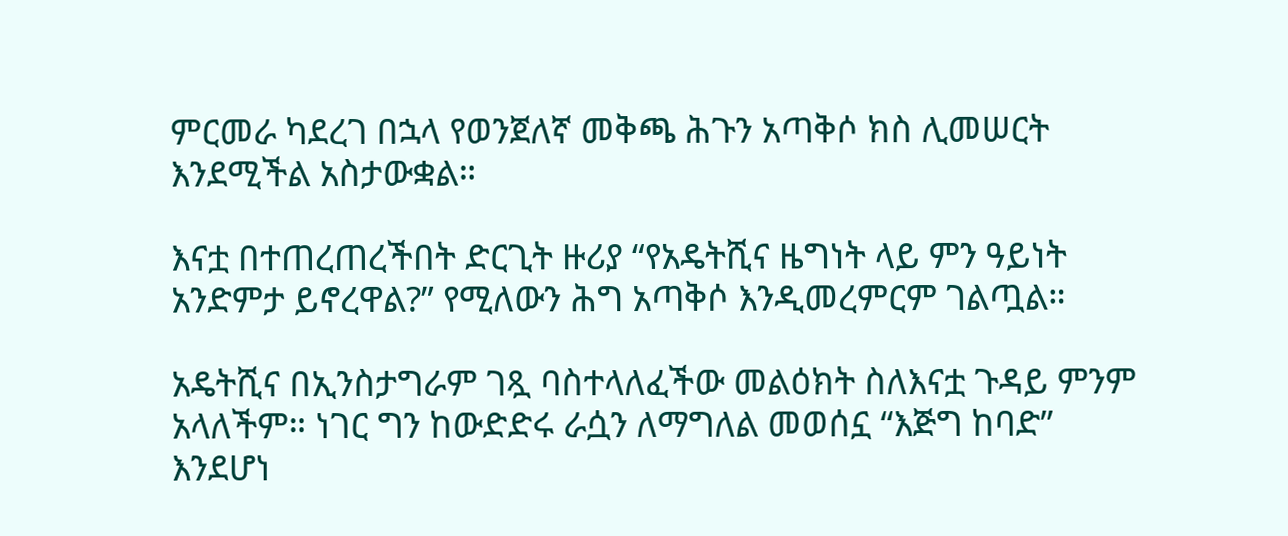ምርመራ ካደረገ በኋላ የወንጀለኛ መቅጫ ሕጉን አጣቅሶ ክስ ሊመሠርት እንደሚችል አስታውቋል።

እናቷ በተጠረጠረችበት ድርጊት ዙሪያ “የአዴትሺና ዜግነት ላይ ምን ዓይነት አንድምታ ይኖረዋል?” የሚለውን ሕግ አጣቅሶ እንዲመረምርም ገልጧል።

አዴትሺና በኢንስታግራም ገጿ ባስተላለፈችው መልዕክት ስለእናቷ ጉዳይ ምንም አላለችም። ነገር ግን ከውድድሩ ራሷን ለማግለል መወሰኗ “እጅግ ከባድ” እንደሆነ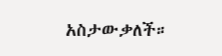አስታውቃለች።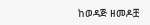ከወዳጅ ዘመዶቿ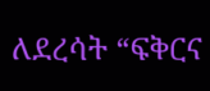ለደረሳት “ፍቅርና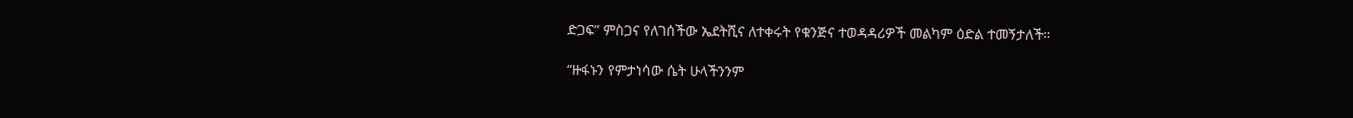ድጋፍ” ምስጋና የለገሰችው ኤደትሺና ለተቀሩት የቁንጅና ተወዳዳሪዎች መልካም ዕድል ተመኝታለች።

“ዙፋኑን የምታነሳው ሴት ሁላችንንም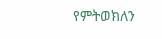የምትወክለን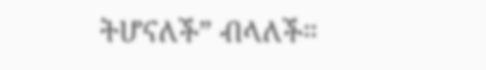ትሆናለች” ብላለች።